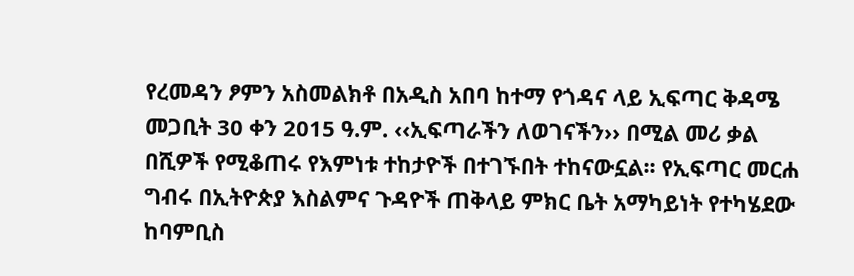የረመዳን ፆምን አስመልክቶ በአዲስ አበባ ከተማ የጎዳና ላይ ኢፍጣር ቅዳሜ መጋቢት 30 ቀን 2015 ዓ.ም. ‹‹ኢፍጣራችን ለወገናችን›› በሚል መሪ ቃል በሺዎች የሚቆጠሩ የእምነቱ ተከታዮች በተገኙበት ተከናውኗል፡፡ የኢፍጣር መርሐ ግብሩ በኢትዮጵያ እስልምና ጉዳዮች ጠቅላይ ምክር ቤት አማካይነት የተካሄደው ከባምቢስ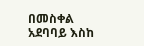በመስቀል አደባባይ እስከ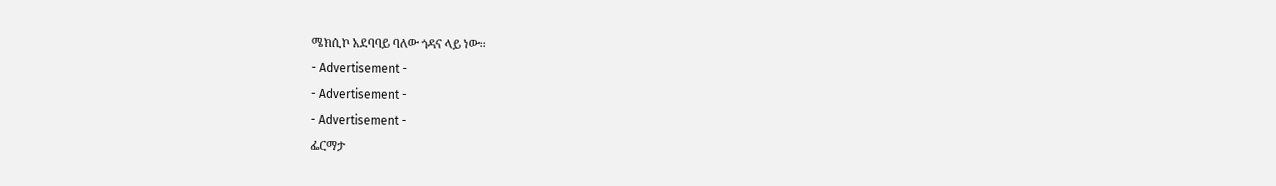ሜክሲኮ አደባባይ ባለው ጎዳና ላይ ነው፡፡
- Advertisement -
- Advertisement -
- Advertisement -
ፌርማታ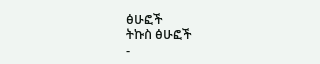ፅሁፎች
ትኩስ ፅሁፎች
-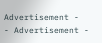Advertisement -
- Advertisement -